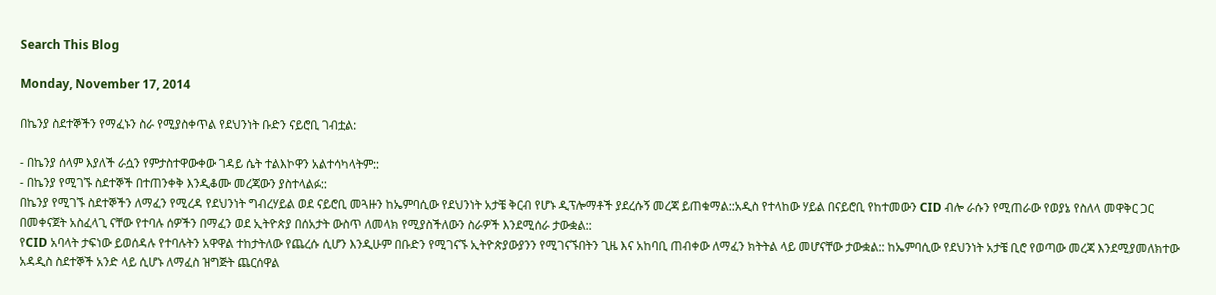Search This Blog

Monday, November 17, 2014

በኬንያ ስደተኞችን የማፈኑን ስራ የሚያስቀጥል የደህንነት ቡድን ናይሮቢ ገብቷል:

- በኬንያ ሰላም እያለች ራሷን የምታስተዋውቀው ገዳይ ሴት ተልእኮዋን አልተሳካላትም::
- በኬንያ የሚገኙ ስደተኞች በተጠንቀቅ እንዲቆሙ መረጃውን ያስተላልፉ::
በኬንያ የሚገኙ ስደተኞችን ለማፈን የሚረዳ የደህንነት ግብረሃይል ወደ ናይሮቢ መጓዙን ከኤምባሲው የደህንነት አታቼ ቅርብ የሆኑ ዲፕሎማቶች ያደረሱኝ መረጃ ይጠቁማል::አዲስ የተላከው ሃይል በናይሮቢ የከተመውን CID ብሎ ራሱን የሚጠራው የወያኔ የስለላ መዋቅር ጋር በመቀናጀት አስፈላጊ ናቸው የተባሉ ሰዎችን በማፈን ወደ ኢትዮጵያ በሰአታት ውስጥ ለመላክ የሚያስችለውን ስራዎች እንደሚሰራ ታውቋል::
የCID አባላት ታፍነው ይወሰዳሉ የተባሉትን አዋዋል ተከታትለው የጨረሱ ሲሆን እንዲሁም በቡድን የሚገናኙ ኢትዮጵያውያንን የሚገናኙበትን ጊዜ እና አከባቢ ጠብቀው ለማፈን ክትትል ላይ መሆናቸው ታውቋል:: ከኤምባሲው የደህንነት አታቼ ቢሮ የወጣው መረጃ እንደሚያመለክተው አዳዲስ ስደተኞች አንድ ላይ ሲሆኑ ለማፈስ ዝግጅት ጨርሰዋል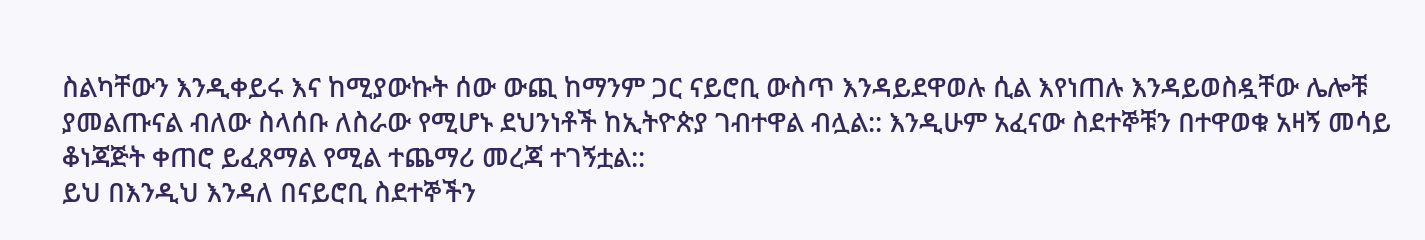ስልካቸውን እንዲቀይሩ እና ከሚያውኩት ሰው ውጪ ከማንም ጋር ናይሮቢ ውስጥ እንዳይደዋወሉ ሲል እየነጠሉ እንዳይወስዷቸው ሌሎቹ ያመልጡናል ብለው ስላሰቡ ለስራው የሚሆኑ ደህንነቶች ከኢትዮጵያ ገብተዋል ብሏል:: እንዲሁም አፈናው ስደተኞቹን በተዋወቁ አዛኝ መሳይ ቆነጃጅት ቀጠሮ ይፈጸማል የሚል ተጨማሪ መረጃ ተገኝቷል::
ይህ በእንዲህ እንዳለ በናይሮቢ ስደተኞችን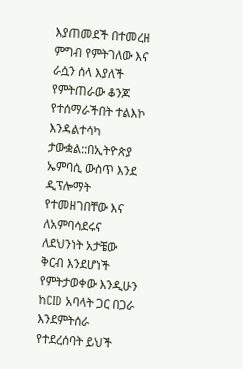እያጠመደች በተመረዘ ምግብ የምትገለው እና ራሷን ሰላ እያለች የምትጠራው ቆንጆ የተሰማራችበት ተልእኮ እንዳልተሳካ ታውቋል::በኢትዮጵያ ኤምባሲ ውስጥ እንደ ዲፕሎማት የተመዘገበቸው እና ለአምባሳደሩና ለደህንነት አታቼው ቅርብ እንደሆነች የምትታወቀው እንዲሁን ከCID አባላት ጋር በጋራ እንደምትሰራ የተደረሰባት ይህች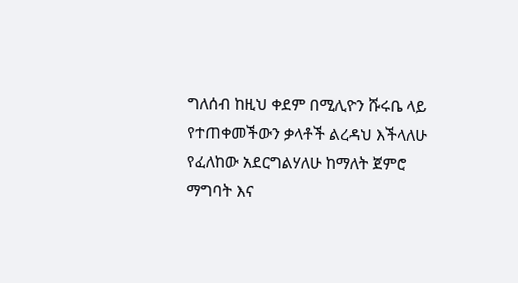ግለሰብ ከዚህ ቀደም በሚሊዮን ሹሩቤ ላይ የተጠቀመችውን ቃላቶች ልረዳህ እችላለሁ የፈለከው አደርግልሃለሁ ከማለት ጀምሮ ማግባት እና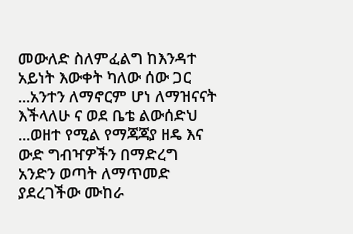መውለድ ስለምፈልግ ከእንዳተ አይነት እውቀት ካለው ሰው ጋር ...አንተን ለማኖርም ሆነ ለማዝናናት እችላለሁ ና ወደ ቤቴ ልውሰድህ ...ወዘተ የሚል የማጃጃያ ዘዴ እና ውድ ግብዣዎችን በማድረግ አንድን ወጣት ለማጥመድ ያደረገችው ሙከራ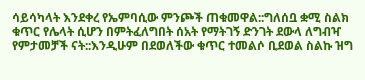ሳይሳካላት እንደቀረ የኤምባሲው ምንጮች ጠቁመዋል::ግለሰቧ ቋሚ ስልክ ቁጥር የሌላት ሲሆን በምትፈለግበት ሰአት የማትገኝ ድንገት ደውላ ለግብዣ የምታመቻች ናት::እንዲሁም በደወለችው ቁጥር ተመልሶ ቢደወል ስልኩ ዝግ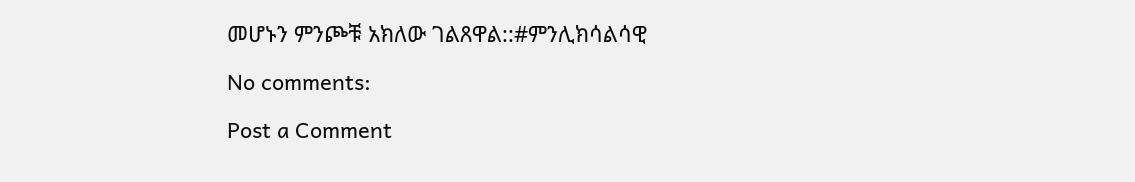መሆኑን ምንጮቹ አክለው ገልጸዋል::#ምንሊክሳልሳዊ

No comments:

Post a Comment